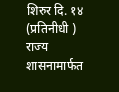शिरुर दि. १४ (प्रतिनीधी )
राज्य शासनामार्फत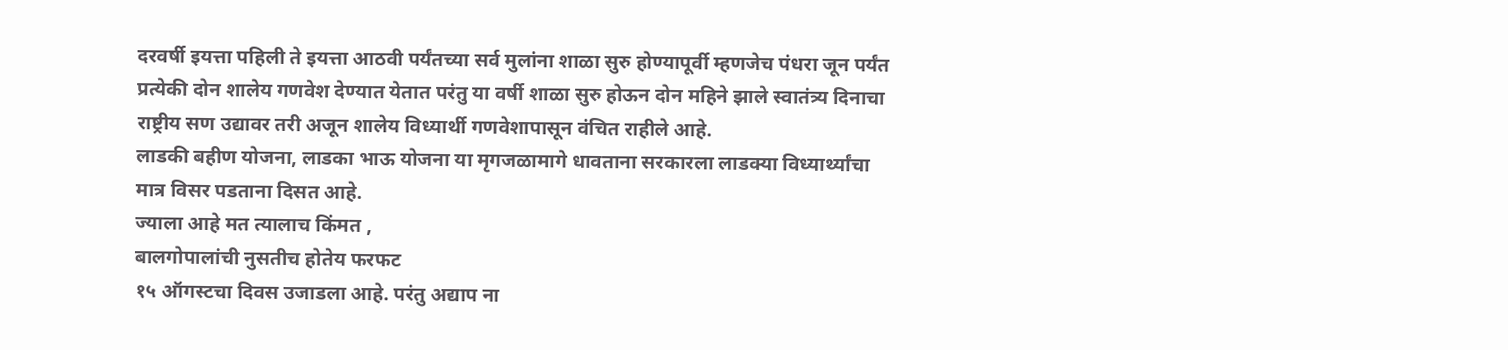दरवर्षी इयत्ता पहिली ते इयत्ता आठवी पर्यंतच्या सर्व मुलांना शाळा सुरु होण्यापूर्वी म्हणजेच पंधरा जून पर्यंत प्रत्येकी दोन शालेय गणवेश देण्यात येतात परंतु या वर्षी शाळा सुरु होऊन दोन महिने झाले स्वातंत्र्य दिनाचा राष्ट्रीय सण उद्यावर तरी अजून शालेय विध्यार्थी गणवेशापासून वंचित राहीले आहे.
लाडकी बहीण योजना, लाडका भाऊ योजना या मृगजळामागे धावताना सरकारला लाडक्या विध्यार्थ्यांचा मात्र विसर पडताना दिसत आहे.
ज्याला आहे मत त्यालाच किंमत ,
बालगोपालांची नुसतीच होतेय फरफट
१५ ऑगस्टचा दिवस उजाडला आहे. परंतु अद्याप ना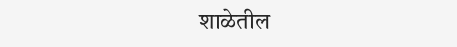शाळेतील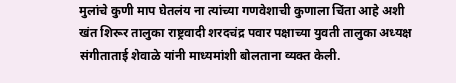मुलांचे कुणी माप घेतलंय ना त्यांच्या गणवेशाची कुणाला चिंता आहे अशी खंत शिरूर तालुका राष्ट्रवादी शरदचंद्र पवार पक्षाच्या युवती तालुका अध्यक्ष संगीताताई शेवाळे यांनी माध्यमांशी बोलताना व्यक्त केली.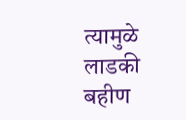त्यामुळे लाडकी बहीण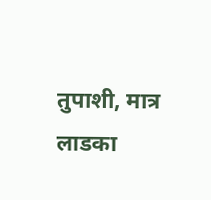तुपाशी, मात्र लाडका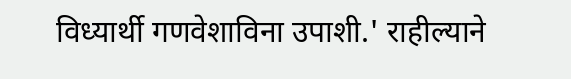विध्यार्थी गणवेशाविना उपाशी.' राहील्याने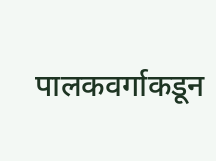पालकवर्गाकडून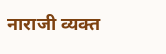नाराजी व्यक्त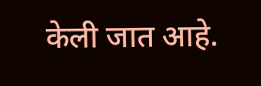केली जात आहे.